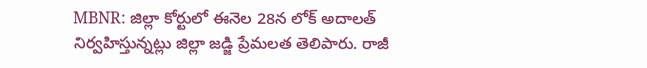MBNR: జిల్లా కోర్టులో ఈనెల 28న లోక్ అదాలత్ నిర్వహిస్తున్నట్లు జిల్లా జడ్జి ప్రేమలత తెలిపారు. రాజీ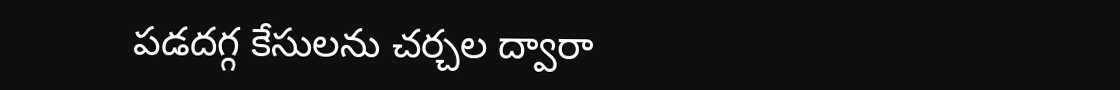పడదగ్గ కేసులను చర్చల ద్వారా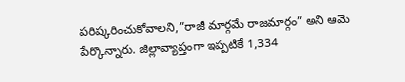పరిష్కరించుకోవాలని,”రాజీ మార్గమే రాజమార్గం” అని ఆమె పేర్కొన్నారు. జిల్లావ్యాప్తంగా ఇప్పటికే 1,334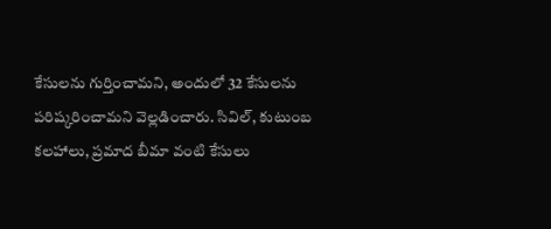కేసులను గుర్తించామని, అందులో 32 కేసులను పరిష్కరించామని వెల్లడించారు. సివిల్, కుటుంబ కలహాలు, ప్రమాద బీమా వంటి కేసులు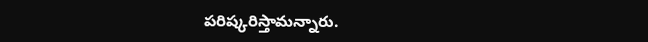పరిష్కరిస్తామన్నారు.